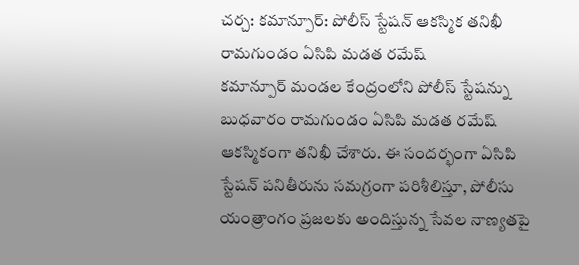చర్చ: కమాన్పూర్: పోలీస్ స్టేషన్ ఆకస్మిక తనిఖీ రామగుండం ఏసిపి మడత రమేష్
కమాన్పూర్ మండల కేంద్రంలోని పోలీస్ స్టేషన్ను బుధవారం రామగుండం ఏసిపి మడత రమేష్ ఆకస్మికంగా తనిఖీ చేశారు. ఈ సందర్భంగా ఏసిపి స్టేషన్ పనితీరును సమగ్రంగా పరిశీలిస్తూ, పోలీసు యంత్రాంగం ప్రజలకు అందిస్తున్న సేవల నాణ్యతపై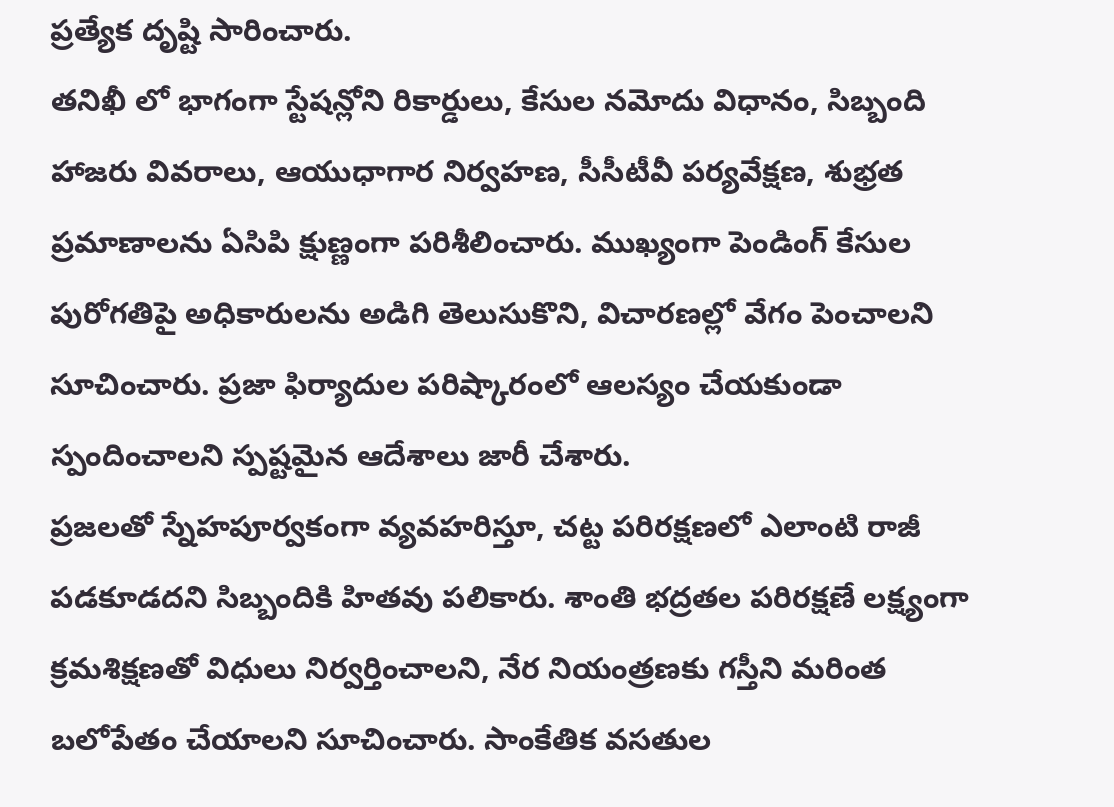ప్రత్యేక దృష్టి సారించారు.
తనిఖీ లో భాగంగా స్టేషన్లోని రికార్డులు, కేసుల నమోదు విధానం, సిబ్బంది హాజరు వివరాలు, ఆయుధాగార నిర్వహణ, సీసీటీవీ పర్యవేక్షణ, శుభ్రత ప్రమాణాలను ఏసిపి క్షుణ్ణంగా పరిశీలించారు. ముఖ్యంగా పెండింగ్ కేసుల పురోగతిపై అధికారులను అడిగి తెలుసుకొని, విచారణల్లో వేగం పెంచాలని సూచించారు. ప్రజా ఫిర్యాదుల పరిష్కారంలో ఆలస్యం చేయకుండా స్పందించాలని స్పష్టమైన ఆదేశాలు జారీ చేశారు.
ప్రజలతో స్నేహపూర్వకంగా వ్యవహరిస్తూ, చట్ట పరిరక్షణలో ఎలాంటి రాజీ పడకూడదని సిబ్బందికి హితవు పలికారు. శాంతి భద్రతల పరిరక్షణే లక్ష్యంగా క్రమశిక్షణతో విధులు నిర్వర్తించాలని, నేర నియంత్రణకు గస్తీని మరింత బలోపేతం చేయాలని సూచించారు. సాంకేతిక వసతుల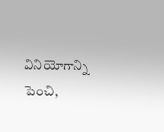వినియోగాన్ని పెంచి,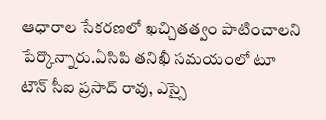ఆధారాల సేకరణలో ఖచ్చితత్వం పాటించాలని పేర్కొన్నారు.ఏసిపి తనిఖీ సమయంలో టూ టౌన్ సీఐ ప్రసాద్ రావు, ఎస్సై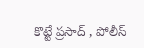కొట్టే ప్రసాద్ , పోలీస్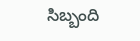సిబ్బంది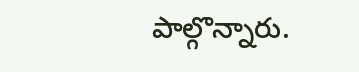పాల్గొన్నారు.